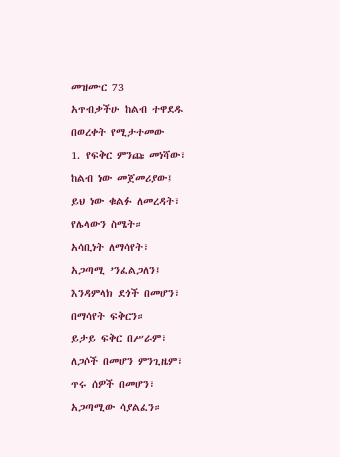መዝሙር 73
አጥብቃችሁ ከልብ ተዋደዱ
በወረቀት የሚታተመው
1. የፍቅር ምንጩ መነሻው፣
ከልብ ነው መጀመሪያው፤
ይህ ነው ቁልፉ ለመረዳት፣
የሌላውን ስሜት።
አሳቢነት ለማሳየት፣
አጋጣሚ ’ንፈልጋለን፤
እንዳምላክ ደጎች በመሆን፣
በማሳየት ፍቅርን።
ይታይ ፍቅር በሥራም፣
ለጋሶች በመሆን ምንጊዜም፣
ጥሩ ሰዎች በመሆን፣
አጋጣሚው ሳያልፈን።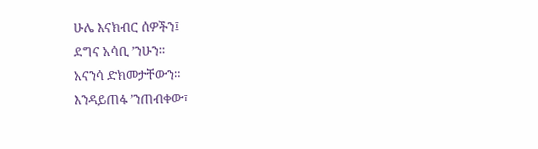ሁሌ እናክብር ሰዎችን፤
ደግና አሳቢ ’ንሁን።
አናንሳ ድክመታቸውን።
እንዳይጠፋ ’ንጠብቀው፣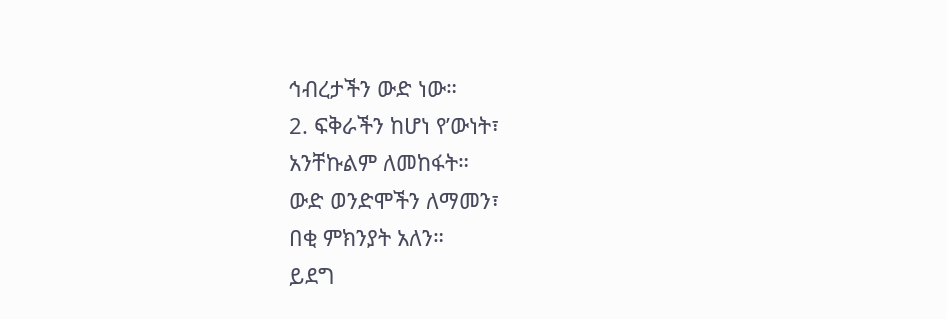ኅብረታችን ውድ ነው።
2. ፍቅራችን ከሆነ የ’ውነት፣
አንቸኩልም ለመከፋት።
ውድ ወንድሞችን ለማመን፣
በቂ ምክንያት አለን።
ይደግ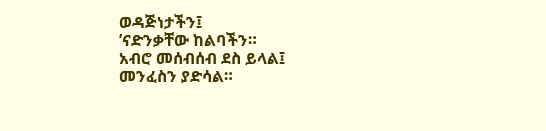ወዳጅነታችን፤
’ናድንቃቸው ከልባችን።
አብሮ መሰብሰብ ደስ ይላል፤
መንፈስን ያድሳል።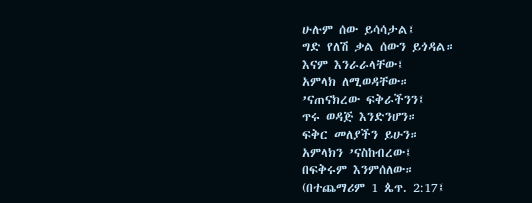ሁሉም ሰው ይሳሳታል፤
ግድ የለሽ ቃል ሰውን ይጎዳል።
እናም እንራራላቸው፤
አምላክ ለሚወዳቸው።
’ናጠናክረው ፍቅራችንን፤
ጥሩ ወዳጅ እንድንሆን።
ፍቅር መለያችን ይሁን።
አምላክን ’ናስከብረው፤
በፍቅሩም እንምሰለው።
(በተጨማሪም 1 ጴጥ. 2:17፤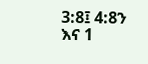3:8፤ 4:8ን እና 1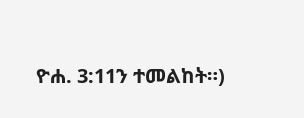ዮሐ. 3:11ን ተመልከት።)